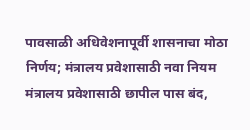पावसाळी अधिवेशनापूर्वी शासनाचा मोठा निर्णय; मंत्रालय प्रवेशासाठी नवा नियम
मंत्रालय प्रवेशासाठी छापील पास बंद,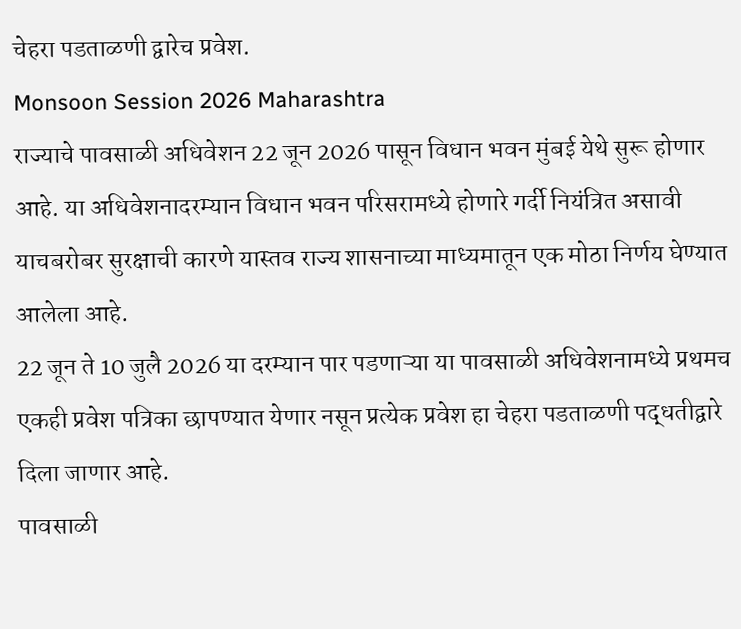चेहरा पडताळणी द्वारेच प्रवेश.
Monsoon Session 2026 Maharashtra
राज्याचे पावसाळी अधिवेशन 22 जून 2026 पासून विधान भवन मुंबई येथे सुरू होणार आहे. या अधिवेशनादरम्यान विधान भवन परिसरामध्ये होणारे गर्दी नियंत्रित असावी याचबरोबर सुरक्षाची कारणे यास्तव राज्य शासनाच्या माध्यमातून एक मोठा निर्णय घेण्यात आलेला आहे.
22 जून ते 10 जुलै 2026 या दरम्यान पार पडणाऱ्या या पावसाळी अधिवेशनामध्ये प्रथमच एकही प्रवेश पत्रिका छापण्यात येणार नसून प्रत्येक प्रवेश हा चेहरा पडताळणी पद्धतीद्वारे दिला जाणार आहे.
पावसाळी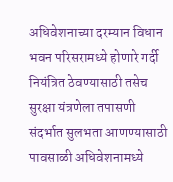अधिवेशनाच्या दरम्यान विधान भवन परिसरामध्ये होणारे गर्दी नियंत्रित ठेवण्यासाठी तसेच सुरक्षा यंत्रणेला तपासणी संदर्भात सुलभता आणण्यासाठी पावसाळी अधिवेशनामध्ये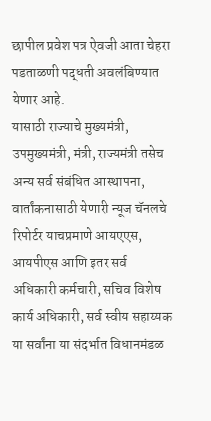छापील प्रवेश पत्र ऐवजी आता चेहरा पडताळणी पद्धती अवलंबिण्यात येणार आहे.
यासाठी राज्याचे मुख्यमंत्री, उपमुख्यमंत्री, मंत्री, राज्यमंत्री तसेच अन्य सर्व संबंधित आस्थापना, वार्तांकनासाठी येणारी न्यूज चॅनलचे रिपोर्टर याचप्रमाणे आयएएस, आयपीएस आणि इतर सर्व अधिकारी कर्मचारी, सचिव विशेष कार्य अधिकारी, सर्व स्वीय सहाय्यक या सर्वांना या संदर्भात विधानमंडळ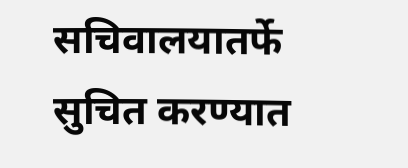सचिवालयातर्फे सुचित करण्यात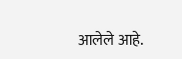आलेले आहे.